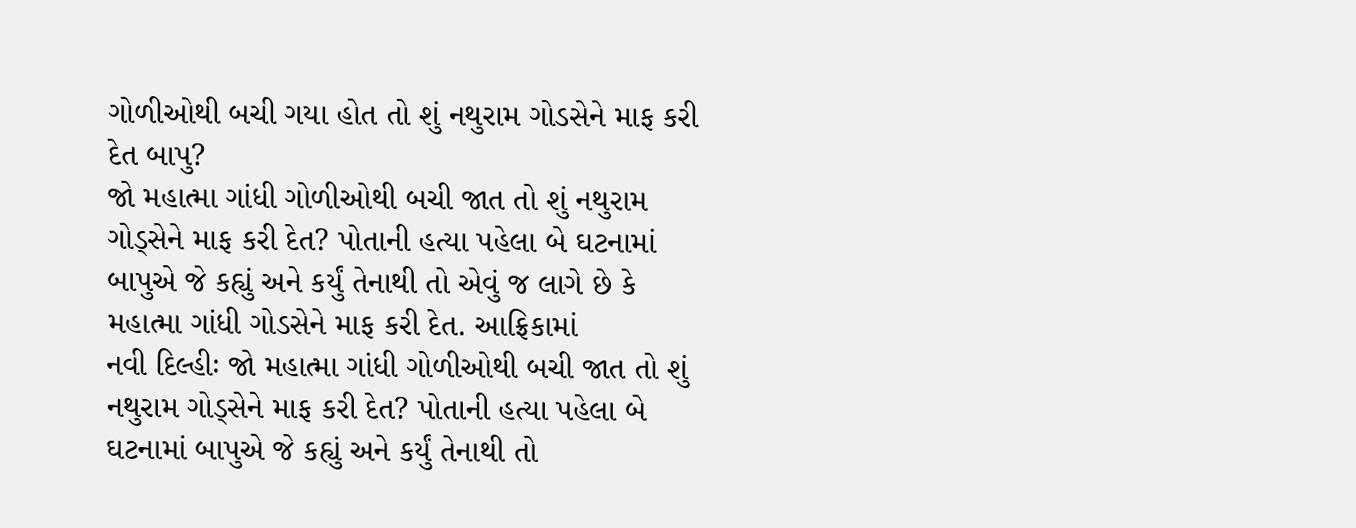ગોળીઓથી બચી ગયા હોત તો શું નથુરામ ગોડસેને માફ કરી દેત બાપુ?
જો મહાત્મા ગાંધી ગોળીઓથી બચી જાત તો શું નથુરામ ગોડ્સેને માફ કરી દેત? પોતાની હત્યા પહેલા બે ઘટનામાં બાપુએ જે કહ્યું અને કર્યું તેનાથી તો એવું જ લાગે છે કે મહાત્મા ગાંધી ગોડસેને માફ કરી દેત. આફ્રિકામાં
નવી દિલ્હીઃ જો મહાત્મા ગાંધી ગોળીઓથી બચી જાત તો શું નથુરામ ગોડ્સેને માફ કરી દેત? પોતાની હત્યા પહેલા બે ઘટનામાં બાપુએ જે કહ્યું અને કર્યું તેનાથી તો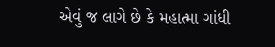એવું જ લાગે છે કે મહાત્મા ગાંધી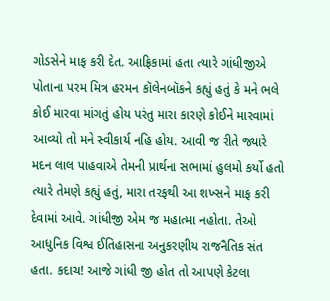ગોડસેને માફ કરી દેત. આફ્રિકામાં હતા ત્યારે ગાંધીજીએ પોતાના પરમ મિત્ર હરમન કૉલેનબૉકને કહ્યું હતું કે મને ભલે કોઈ મારવા માંગતું હોય પરંતુ મારા કારણે કોઈને મારવામાં આવ્યો તો મને સ્વીકાર્ય નહિ હોય. આવી જ રીતે જ્યારે મદન લાલ પાહવાએ તેમની પ્રાર્થના સભામાં હુલમો કર્યો હતો ત્યારે તેમણે કહ્યું હતું, મારા તરફથી આ શખ્સને માફ કરી દેવામાં આવે. ગાંધીજી એમ જ મહાત્મા નહોતા. તેઓ આધુનિક વિશ્વ ઈતિહાસના અનુકરણીય રાજનૈતિક સંત હતા. કદાચ! આજે ગાંધી જી હોત તો આપણે કેટલા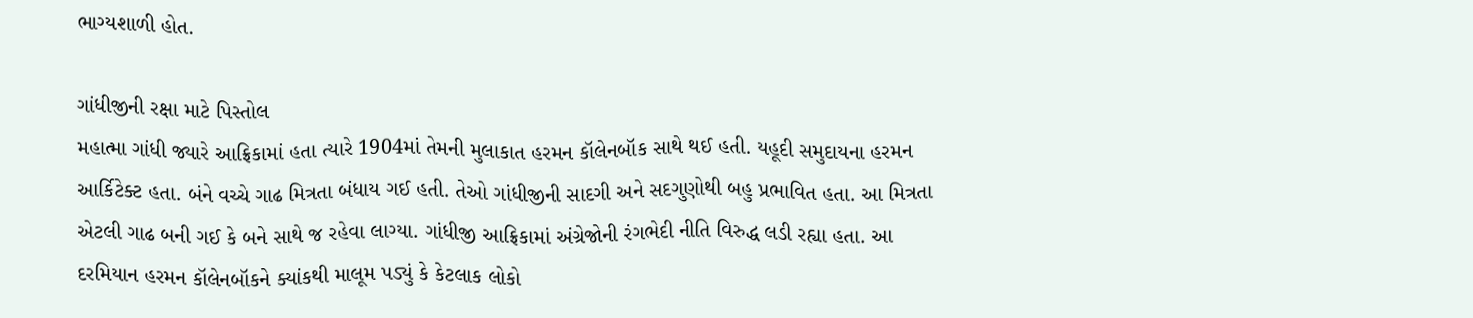ભાગ્યશાળી હોત.

ગાંધીજીની રક્ષા માટે પિસ્તોલ
મહાત્મા ગાંધી જ્યારે આફ્રિકામાં હતા ત્યારે 1904માં તેમની મુલાકાત હરમન કૉલેનબૉક સાથે થઈ હતી. યહૂદી સમુદાયના હરમન આર્કિટેક્ટ હતા. બંને વચ્ચે ગાઢ મિત્રતા બંધાય ગઈ હતી. તેઓ ગાંધીજીની સાદગી અને સદગુણોથી બહુ પ્રભાવિત હતા. આ મિત્રતા એટલી ગાઢ બની ગઈ કે બને સાથે જ રહેવા લાગ્યા. ગાંધીજી આફ્રિકામાં અંગ્રેજોની રંગભેદી નીતિ વિરુદ્ધ લડી રહ્યા હતા. આ દરમિયાન હરમન કૉલેનબૉકને ક્યાંકથી માલૂમ પડ્યું કે કેટલાક લોકો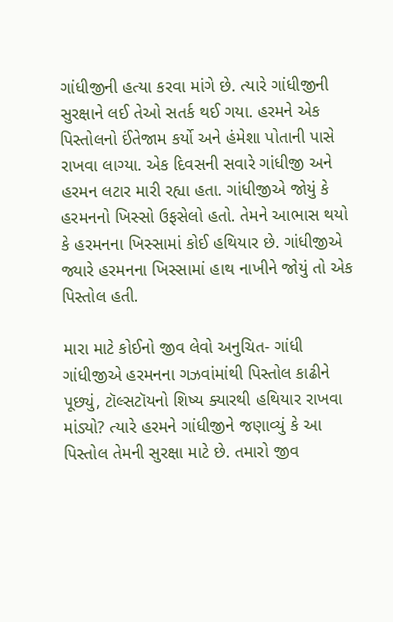ગાંધીજીની હત્યા કરવા માંગે છે. ત્યારે ગાંધીજીની સુરક્ષાને લઈ તેઓ સતર્ક થઈ ગયા. હરમને એક પિસ્તોલનો ઈંતેજામ કર્યો અને હંમેશા પોતાની પાસે રાખવા લાગ્યા. એક દિવસની સવારે ગાંધીજી અને હરમન લટાર મારી રહ્યા હતા. ગાંધીજીએ જોયું કે હરમનનો ખિસ્સો ઉફસેલો હતો. તેમને આભાસ થયો કે હરમનના ખિસ્સામાં કોઈ હથિયાર છે. ગાંધીજીએ જ્યારે હરમનના ખિસ્સામાં હાથ નાખીને જોયું તો એક પિસ્તોલ હતી.

મારા માટે કોઈનો જીવ લેવો અનુચિત- ગાંધી
ગાંધીજીએ હરમનના ગઝવાંમાંથી પિસ્તોલ કાઢીને પૂછ્યું, ટૉલ્સટૉયનો શિષ્ય ક્યારથી હથિયાર રાખવા માંડ્યો? ત્યારે હરમને ગાંધીજીને જણાવ્યું કે આ પિસ્તોલ તેમની સુરક્ષા માટે છે. તમારો જીવ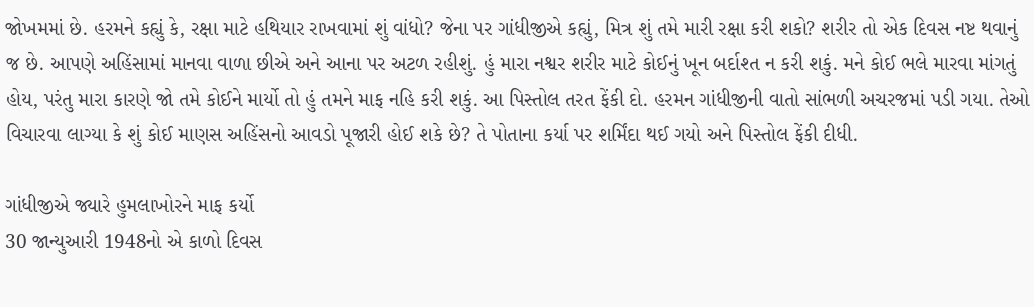જોખમમાં છે. હરમને કહ્યું કે, રક્ષા માટે હથિયાર રાખવામાં શું વાંધો? જેના પર ગાંધીજીએ કહ્યું, મિત્ર શું તમે મારી રક્ષા કરી શકો? શરીર તો એક દિવસ નષ્ટ થવાનું જ છે. આપણે અહિંસામાં માનવા વાળા છીએ અને આના પર અટળ રહીશું. હું મારા નશ્વર શરીર માટે કોઈનું ખૂન બર્દાશ્ત ન કરી શકું. મને કોઈ ભલે મારવા માંગતું હોય, પરંતુ મારા કારણે જો તમે કોઈને માર્યો તો હું તમને માફ નહિ કરી શકું. આ પિસ્તોલ તરત ફેંકી દો. હરમન ગાંધીજીની વાતો સાંભળી અચરજમાં પડી ગયા. તેઓ વિચારવા લાગ્યા કે શું કોઈ માણસ અહિંસનો આવડો પૂજારી હોઈ શકે છે? તે પોતાના કર્યા પર શર્મિંદા થઈ ગયો અને પિસ્તોલ ફેંકી દીધી.

ગાંધીજીએ જ્યારે હુમલાખોરને માફ કર્યો
30 જાન્યુઆરી 1948નો એ કાળો દિવસ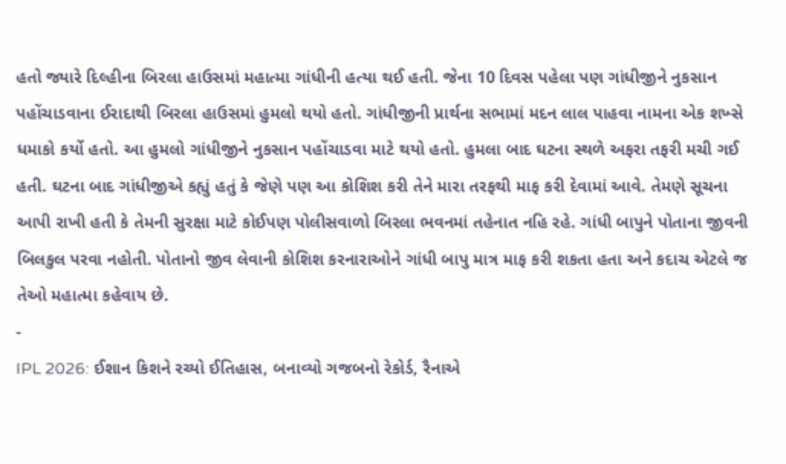હતો જ્યારે દિલ્હીના બિરલા હાઉસમાં મહાત્મા ગાંધીની હત્યા થઈ હતી. જેના 10 દિવસ પહેલા પણ ગાંધીજીને નુકસાન પહોંચાડવાના ઈરાદાથી બિરલા હાઉસમાં હુમલો થયો હતો. ગાંધીજીની પ્રાર્થના સભામાં મદન લાલ પાહવા નામના એક શખ્સે ધમાકો કર્યો હતો. આ હુમલો ગાંધીજીને નુકસાન પહોંચાડવા માટે થયો હતો. હુમલા બાદ ઘટના સ્થળે અફરા તફરી મચી ગઈ હતી. ઘટના બાદ ગાંધીજીએ કહ્યું હતું કે જેણે પણ આ કોશિશ કરી તેને મારા તરફથી માફ કરી દેવામાં આવે. તેમણે સૂચના આપી રાખી હતી કે તેમની સુરક્ષા માટે કોઈપણ પોલીસવાળો બિરલા ભવનમાં તહેનાત નહિ રહે. ગાંધી બાપુને પોતાના જીવની બિલકુલ પરવા નહોતી. પોતાનો જીવ લેવાની કોશિશ કરનારાઓને ગાંધી બાપુ માત્ર માફ કરી શકતા હતા અને કદાચ એટલે જ તેઓ મહાત્મા કહેવાય છે.
-
IPL 2026: ઈશાન કિશને રચ્યો ઈતિહાસ, બનાવ્યો ગજબનો રેકોર્ડ, રૈનાએ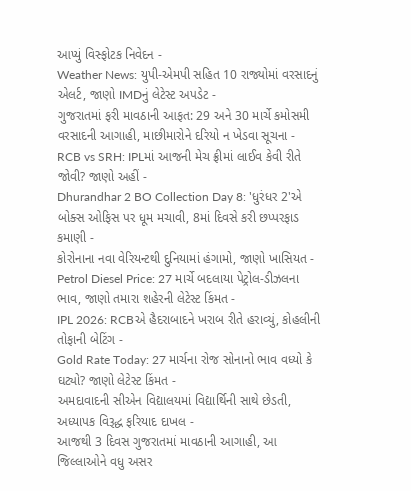આપ્યું વિસ્ફોટક નિવેદન -
Weather News: યુપી-એમપી સહિત 10 રાજ્યોમાં વરસાદનું એલર્ટ, જાણો IMDનું લેટેસ્ટ અપડેટ -
ગુજરાતમાં ફરી માવઠાની આફત: 29 અને 30 માર્ચે કમોસમી વરસાદની આગાહી, માછીમારોને દરિયો ન ખેડવા સૂચના -
RCB vs SRH: IPLમાં આજની મેચ ફ્રીમાં લાઈવ કેવી રીતે જોવી? જાણો અહીં -
Dhurandhar 2 BO Collection Day 8: 'ધુરંધર 2'એ બોક્સ ઓફિસ પર ધૂમ મચાવી, 8માં દિવસે કરી છપ્પરફાડ કમાણી -
કોરોનાના નવા વેરિયન્ટથી દુનિયામાં હંગામો, જાણો ખાસિયત -
Petrol Diesel Price: 27 માર્ચે બદલાયા પેટ્રોલ-ડીઝલના ભાવ, જાણો તમારા શહેરની લેટેસ્ટ કિંમત -
IPL 2026: RCBએ હૈદરાબાદને ખરાબ રીતે હરાવ્યું, કોહલીની તોફાની બેટિંગ -
Gold Rate Today: 27 માર્ચના રોજ સોનાનો ભાવ વધ્યો કે ઘટ્યો? જાણો લેટેસ્ટ કિંમત -
અમદાવાદની સીએન વિદ્યાલયમાં વિદ્યાર્થિની સાથે છેડતી, અધ્યાપક વિરૂદ્ધ ફરિયાદ દાખલ -
આજથી 3 દિવસ ગુજરાતમાં માવઠાની આગાહી, આ જિલ્લાઓને વધુ અસર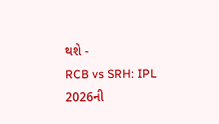થશે -
RCB vs SRH: IPL 2026ની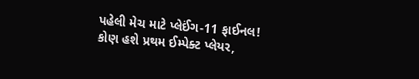પહેલી મેચ માટે પ્લેઈંગ-11 ફાઈનલ! કોણ હશે પ્રથમ ઈમ્પેક્ટ પ્લેયર,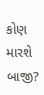કોણ મારશે બાજી?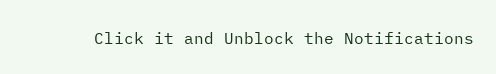Click it and Unblock the Notifications